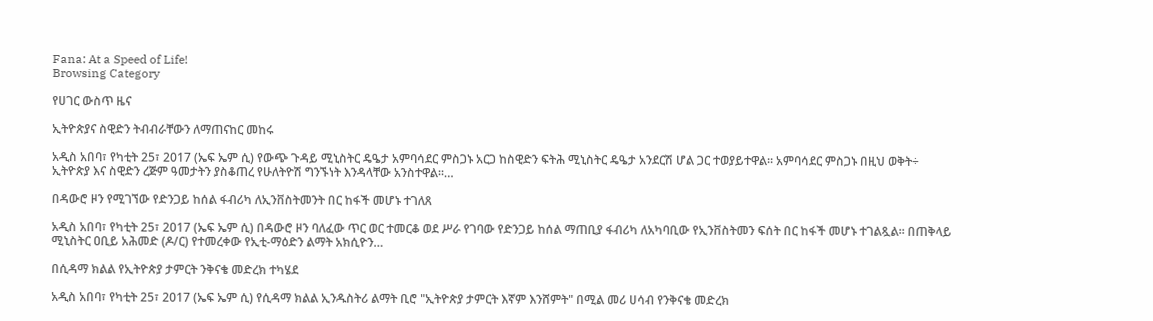Fana: At a Speed of Life!
Browsing Category

የሀገር ውስጥ ዜና

ኢትዮጵያና ስዊድን ትብብራቸውን ለማጠናከር መከሩ

አዲስ አበባ፣ የካቲት 25፣ 2017 (ኤፍ ኤም ሲ) የውጭ ጉዳይ ሚኒስትር ዴዔታ አምባሳደር ምስጋኑ አርጋ ከስዊድን ፍትሕ ሚኒስትር ዴዔታ አንደርሽ ሆል ጋር ተወያይተዋል። አምባሳደር ምስጋኑ በዚህ ወቅት÷ ኢትዮጵያ እና ስዊድን ረጅም ዓመታትን ያስቆጠረ የሁለትዮሽ ግንኙነት እንዳላቸው አንስተዋል፡፡…

በዳውሮ ዞን የሚገኘው የድንጋይ ከሰል ፋብሪካ ለኢንቨስትመንት በር ከፋች መሆኑ ተገለጸ

አዲስ አበባ፣ የካቲት 25፣ 2017 (ኤፍ ኤም ሲ) በዳውሮ ዞን ባለፈው ጥር ወር ተመርቆ ወደ ሥራ የገባው የድንጋይ ከሰል ማጠቢያ ፋብሪካ ለአካባቢው የኢንቨስትመን ፍሰት በር ከፋች መሆኑ ተገልጿል፡፡ በጠቅላይ ሚኒስትር ዐቢይ አሕመድ (ዶ/ር) የተመረቀው የኢቲ-ማዕድን ልማት አክሲዮን…

በሲዳማ ክልል የኢትዮጵያ ታምርት ንቅናቄ መድረክ ተካሄደ

አዲስ አበባ፣ የካቲት 25፣ 2017 (ኤፍ ኤም ሲ) የሲዳማ ክልል ኢንዱስትሪ ልማት ቢሮ "ኢትዮጵያ ታምርት እኛም እንሸምት" በሚል መሪ ሀሳብ የንቅናቄ መድረክ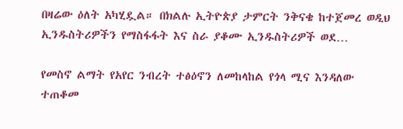በዛሬው ዕለት አካሂዷል። በክልሉ ኢትዮጵያ ታምርት ንቅናቄ ከተጀመረ ወዲህ ኢንዱስትሪዎችን የማስፋፋት እና ስራ ያቆሙ ኢንዱስትሪዎች ወደ…

የመስኖ ልማት የአየር ንብረት ተፅዕኖን ለመከላከል የጎላ ሚና እንዳለው ተጠቆመ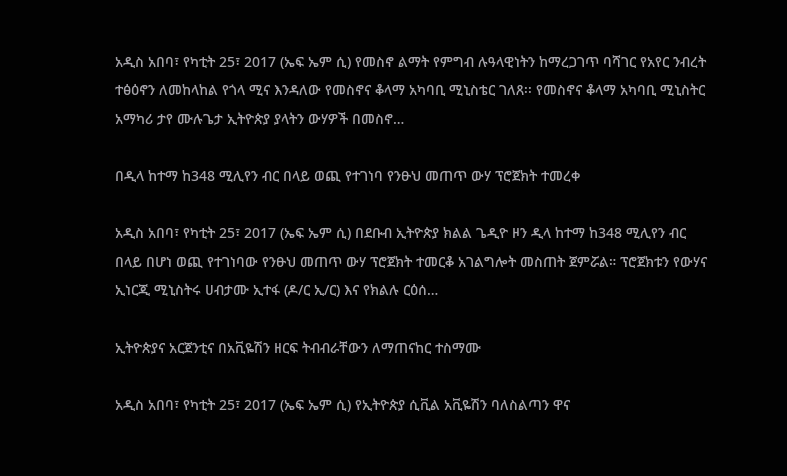አዲስ አበባ፣ የካቲት 25፣ 2017 (ኤፍ ኤም ሲ) የመስኖ ልማት የምግብ ሉዓላዊነትን ከማረጋገጥ ባሻገር የአየር ንብረት ተፅዕኖን ለመከላከል የጎላ ሚና እንዳለው የመስኖና ቆላማ አካባቢ ሚኒስቴር ገለጸ፡፡ የመስኖና ቆላማ አካባቢ ሚኒስትር አማካሪ ታየ ሙሉጌታ ኢትዮጵያ ያላትን ውሃዎች በመስኖ…

በዲላ ከተማ ከ348 ሚሊየን ብር በላይ ወጪ የተገነባ የንፁህ መጠጥ ውሃ ፕሮጀክት ተመረቀ

አዲስ አበባ፣ የካቲት 25፣ 2017 (ኤፍ ኤም ሲ) በደቡብ ኢትዮጵያ ክልል ጌዲዮ ዞን ዲላ ከተማ ከ348 ሚሊየን ብር በላይ በሆነ ወጪ የተገነባው የንፁህ መጠጥ ውሃ ፕሮጀክት ተመርቆ አገልግሎት መስጠት ጀምሯል። ፕሮጀክቱን የውሃና ኢነርጂ ሚኒስትሩ ሀብታሙ ኢተፋ (ዶ/ር ኢ/ር) እና የክልሉ ርዕሰ…

ኢትዮጵያና አርጀንቲና በአቪዬሽን ዘርፍ ትብብራቸውን ለማጠናከር ተስማሙ

አዲስ አበባ፣ የካቲት 25፣ 2017 (ኤፍ ኤም ሲ) የኢትዮጵያ ሲቪል አቪዬሽን ባለስልጣን ዋና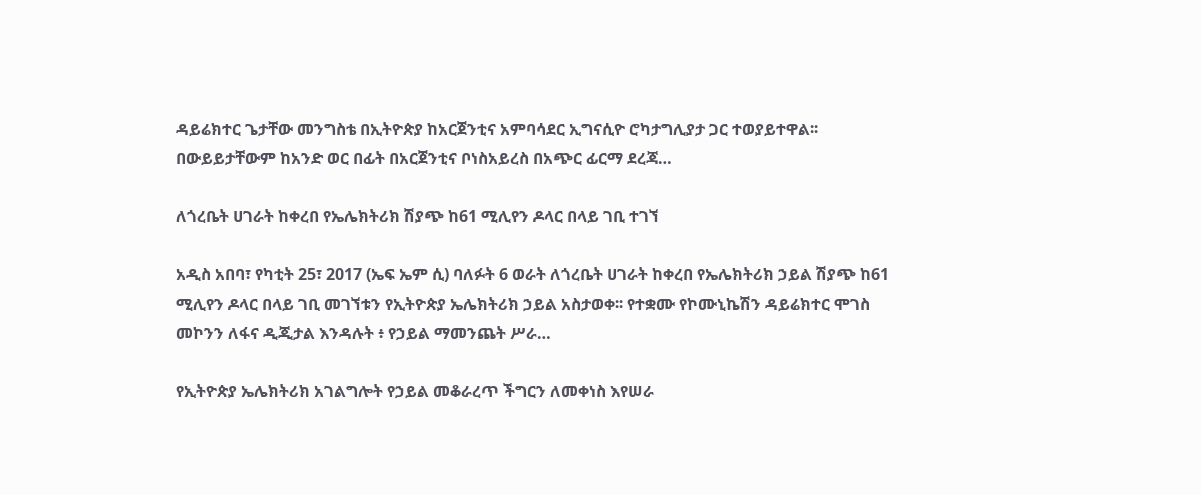ዳይሬክተር ጌታቸው መንግስቴ በኢትዮጵያ ከአርጀንቲና አምባሳደር ኢግናሲዮ ሮካታግሊያታ ጋር ተወያይተዋል፡፡ በውይይታቸውም ከአንድ ወር በፊት በአርጀንቲና ቦነስአይረስ በአጭር ፊርማ ደረጃ…

ለጎረቤት ሀገራት ከቀረበ የኤሌክትሪክ ሽያጭ ከ61 ሚሊየን ዶላር በላይ ገቢ ተገኘ

አዲስ አበባ፣ የካቲት 25፣ 2017 (ኤፍ ኤም ሲ) ባለፉት 6 ወራት ለጎረቤት ሀገራት ከቀረበ የኤሌክትሪክ ኃይል ሽያጭ ከ61 ሚሊየን ዶላር በላይ ገቢ መገኘቱን የኢትዮጵያ ኤሌክትሪክ ኃይል አስታወቀ፡፡ የተቋሙ የኮሙኒኬሽን ዳይሬክተር ሞገስ መኮንን ለፋና ዲጂታል እንዳሉት ፥ የኃይል ማመንጨት ሥራ…

የኢትዮጵያ ኤሌክትሪክ አገልግሎት የኃይል መቆራረጥ ችግርን ለመቀነስ እየሠራ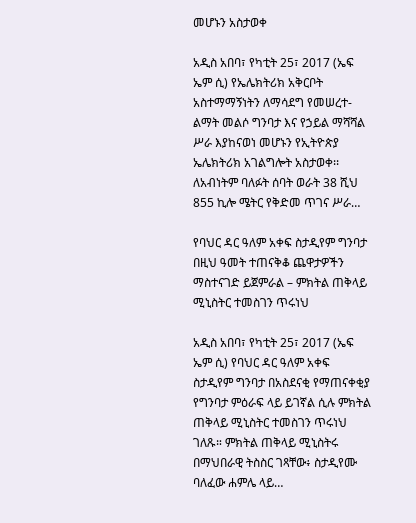መሆኑን አስታወቀ

አዲስ አበባ፣ የካቲት 25፣ 2017 (ኤፍ ኤም ሲ) የኤሌክትሪክ አቅርቦት አስተማማኝነትን ለማሳደግ የመሠረተ-ልማት መልሶ ግንባታ እና የኃይል ማሻሻል ሥራ እያከናወነ መሆኑን የኢትዮጵያ ኤሌክትሪክ አገልግሎት አስታወቀ፡፡ ለአብነትም ባለፉት ሰባት ወራት 38 ሺህ 855 ኪሎ ሜትር የቅድመ ጥገና ሥራ…

የባህር ዳር ዓለም አቀፍ ስታዲየም ግንባታ በዚህ ዓመት ተጠናቅቆ ጨዋታዎችን ማስተናገድ ይጀምራል – ምክትል ጠቅላይ ሚኒስትር ተመስገን ጥሩነህ

አዲስ አበባ፣ የካቲት 25፣ 2017 (ኤፍ ኤም ሲ) የባህር ዳር ዓለም አቀፍ ስታዲየም ግንባታ በአስደናቂ የማጠናቀቂያ የግንባታ ምዕራፍ ላይ ይገኛል ሲሉ ምክትል ጠቅላይ ሚኒስትር ተመስገን ጥሩነህ ገለጹ። ምክትል ጠቅላይ ሚኒስትሩ በማህበራዊ ትስስር ገጻቸው፥ ስታዲየሙ ባለፈው ሐምሌ ላይ…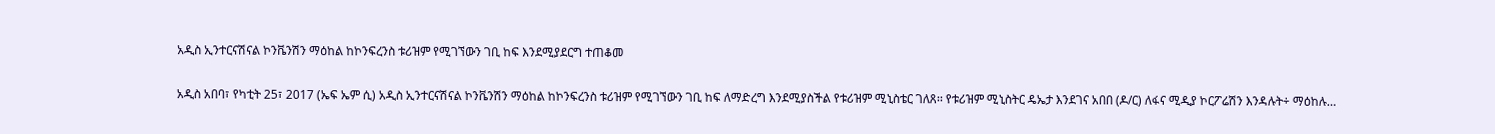አዲስ ኢንተርናሽናል ኮንቬንሽን ማዕከል ከኮንፍረንስ ቱሪዝም የሚገኘውን ገቢ ከፍ እንደሚያደርግ ተጠቆመ

አዲስ አበባ፣ የካቲት 25፣ 2017 (ኤፍ ኤም ሲ) አዲስ ኢንተርናሽናል ኮንቬንሽን ማዕከል ከኮንፍረንስ ቱሪዝም የሚገኘውን ገቢ ከፍ ለማድረግ እንደሚያስችል የቱሪዝም ሚኒስቴር ገለጸ፡፡ የቱሪዝም ሚኒስትር ዴኤታ እንደገና አበበ (ዶ/ር) ለፋና ሚዲያ ኮርፖሬሽን እንዳሉት÷ ማዕከሉ…